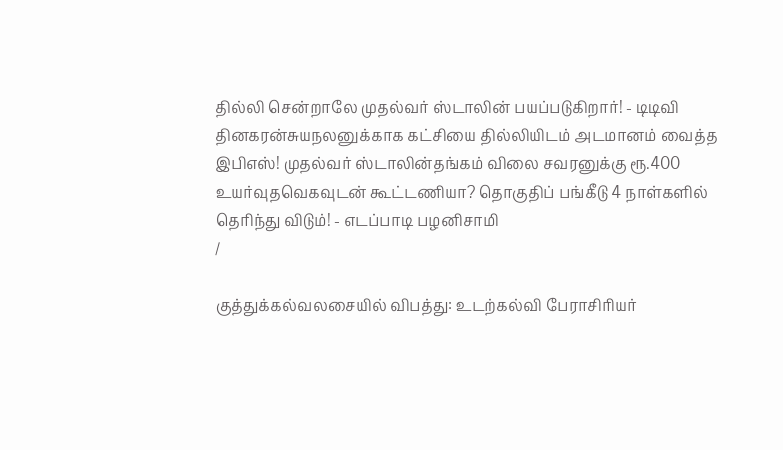தில்லி சென்றாலே முதல்வர் ஸ்டாலின் பயப்படுகிறார்! - டிடிவி தினகரன்சுயநலனுக்காக கட்சியை தில்லியிடம் அடமானம் வைத்த இபிஎஸ்! முதல்வர் ஸ்டாலின்தங்கம் விலை சவரனுக்கு ரூ.400 உயர்வுதவெகவுடன் கூட்டணியா? தொகுதிப் பங்கீடு 4 நாள்களில் தெரிந்து விடும்! - எடப்பாடி பழனிசாமி
/

குத்துக்கல்வலசையில் விபத்து: உடற்கல்வி பேராசிரியர்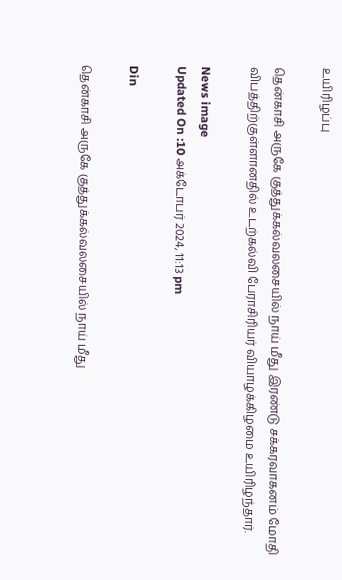உயிரிழப்பு

தென்காசி அருகே குத்துக்கல்வலசையில் நாய் மீது இரண்டு சக்கரவாகனம் மோதி விபத்திற்குள்ளானதில் உடற்கல்வி பேராசிரியர் வியாழக்கிழமை உயிரிழந்தார்.

News image
Updated On :10 அக்டோபர் 2024, 11:13 pm

Din

தென்காசி அருகே குத்துக்கல்வலசையில் நாய் மீது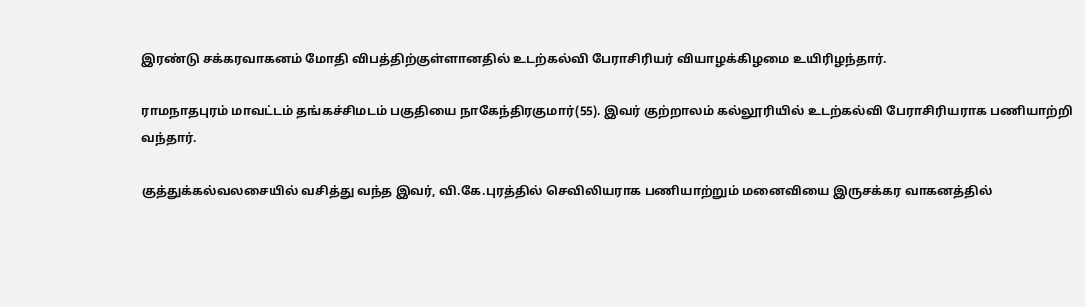இரண்டு சக்கரவாகனம் மோதி விபத்திற்குள்ளானதில் உடற்கல்வி பேராசிரியர் வியாழக்கிழமை உயிரிழந்தார்.

ராமநாதபுரம் மாவட்டம் தங்கச்சிமடம் பகுதியை நாகேந்திரகுமார்(55). இவர் குற்றாலம் கல்லூரியில் உடற்கல்வி பேராசிரியராக பணியாற்றி வந்தார்.

குத்துக்கல்வலசையில் வசித்து வந்த இவர், வி.கே.புரத்தில் செவிலியராக பணியாற்றும் மனைவியை இருசக்கர வாகனத்தில்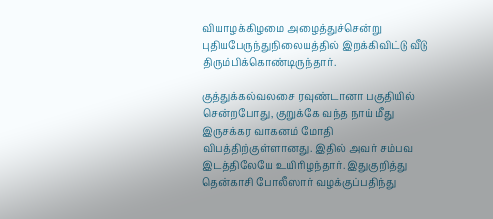வியாழக்கிழமை அழைத்துச்சென்று புதியபேருந்துநிலையத்தில் இறக்கிவிட்டு வீடு திரும்பிக்கொண்டிருந்தார்.

குத்துக்கல்வலசை ரவுண்டானா பகுதியில் சென்றபோது, குறுக்கே வந்த நாய் மீது இருசக்கர வாகனம் மோதி விபத்திற்குள்ளானது. இதில் அவர் சம்பவ இடத்திலேயே உயிரிழந்தார். இதுகுறித்து தென்காசி போலீஸார் வழக்குப்பதிந்து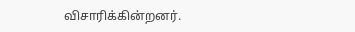விசாரிக்கின்றனர்.